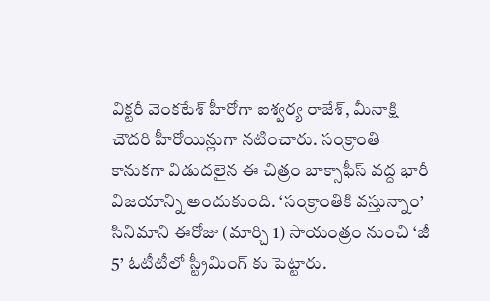విక్టరీ వెంకటేశ్ హీరోగా ఐశ్వర్య రాజేశ్, మీనాక్షి చౌదరి హీరోయిన్లుగా నటించారు. సంక్రాంతి కానుకగా విడుదలైన ఈ చిత్రం బాక్సాఫీస్ వద్ద భారీ విజయాన్ని అందుకుంది. ‘సంక్రాంతికి వస్తున్నాం’ సినిమాని ఈరోజు (మార్చి 1) సాయంత్రం నుంచి ‘జీ 5’ ఓటీటీలో స్ట్రీమింగ్ కు పెట్టారు.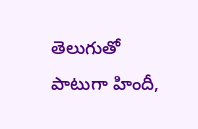తెలుగుతో పాటుగా హిందీ,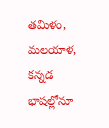తమిళం, మలయాళ, కన్నడ భాషల్లోనూ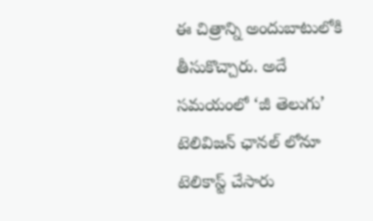ఈ చిత్రాన్ని అందుబాటులోకి తీసుకొచ్చారు. అదే సమయంలో ‘జీ తెలుగు’ టెలివిజన్ ఛానల్ లోనూ టెలికాస్ట్ చేసారు